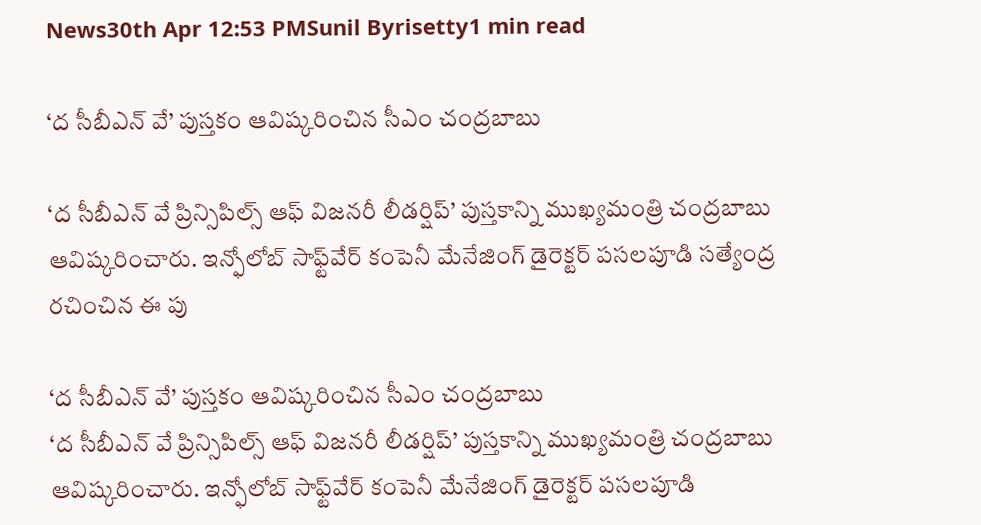News30th Apr 12:53 PMSunil Byrisetty1 min read

‘ద సీబీఎన్ వే’ పుస్తకం ఆవిష్కరించిన సీఎం చంద్రబాబు

‘ద సీబీఎన్ వే ప్రిన్సిపిల్స్ ఆఫ్ విజనరీ లీడర్షిప్’ పుస్తకాన్ని ముఖ్యమంత్రి చంద్రబాబు ఆవిష్కరించారు. ఇన్ఫోలోబ్ సాఫ్ట్‌వేర్ కంపెనీ మేనేజింగ్ డైరెక్టర్‌ పసలపూడి సత్యేంద్ర రచించిన ఈ పు

‘ద సీబీఎన్ వే’ పుస్తకం ఆవిష్కరించిన సీఎం చంద్రబాబు
‘ద సీబీఎన్ వే ప్రిన్సిపిల్స్ ఆఫ్ విజనరీ లీడర్షిప్’ పుస్తకాన్ని ముఖ్యమంత్రి చంద్రబాబు ఆవిష్కరించారు. ఇన్ఫోలోబ్ సాఫ్ట్‌వేర్ కంపెనీ మేనేజింగ్ డైరెక్టర్‌ పసలపూడి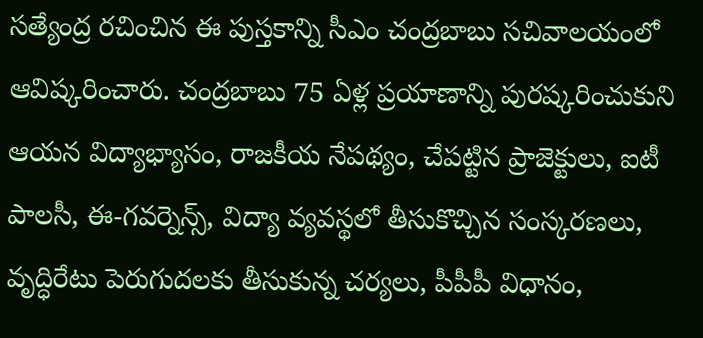సత్యేంద్ర రచించిన ఈ పుస్తకాన్ని సీఎం చంద్రబాబు సచివాలయంలో ఆవిష్కరించారు. చంద్రబాబు 75 ఏళ్ల ప్రయాణాన్ని పురష్కరించుకుని ఆయన విద్యాభ్యాసం, రాజకీయ నేపథ్యం, చేపట్టిన ప్రాజెక్టులు, ఐటీ పాలసీ, ఈ-గవర్నెన్స్, విద్యా వ్యవస్థలో తీసుకొచ్చిన సంస్కరణలు, వృద్ధిరేటు పెరుగుదలకు తీసుకున్న చర్యలు, పీపీపీ విధానం,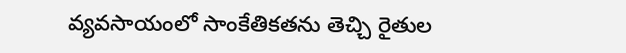వ్యవసాయంలో సాంకేతికతను తెచ్చి రైతుల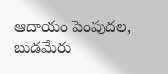ఆదాయం పెంపుదల, బుడమేరు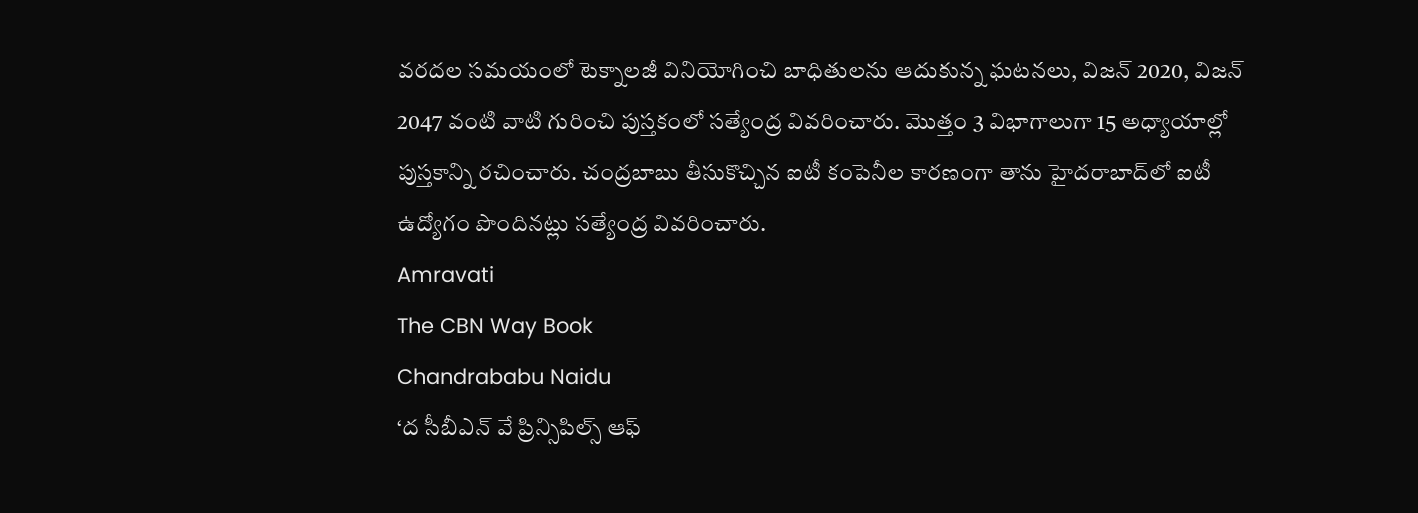వరదల సమయంలో టెక్నాలజీ వినియోగించి బాధితులను ఆదుకున్న ఘటనలు, విజన్ 2020, విజన్ 2047 వంటి వాటి గురించి పుస్తకంలో సత్యేంద్ర వివరించారు. మొత్తం 3 విభాగాలుగా 15 అధ్యాయాల్లో పుస్తకాన్ని రచించారు. చంద్రబాబు తీసుకొచ్చిన ఐటీ కంపెనీల కారణంగా తాను హైదరాబాద్‌లో ఐటీ ఉద్యోగం పొందినట్లు సత్యేంద్ర వివరించారు.
Amravati
The CBN Way Book
Chandrababu Naidu
‘ద సీబీఎన్ వే ప్రిన్సిపిల్స్ ఆఫ్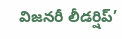విజనరీ లీడర్షిప్’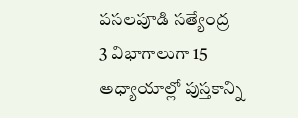పసలపూడి సత్యేంద్ర
3 విభాగాలుగా 15 అధ్యాయాల్లో పుస్తకాన్ని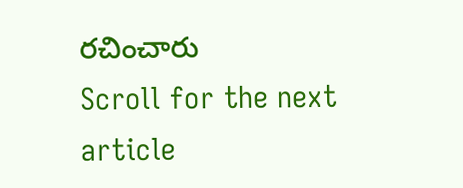రచించారు
Scroll for the next article